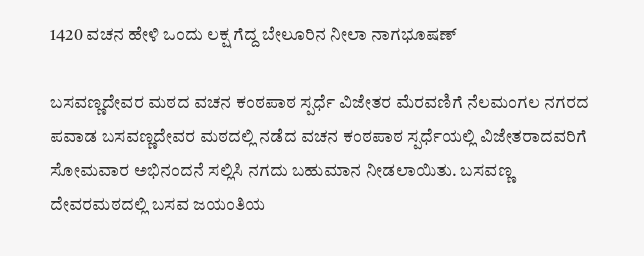1420 ವಚನ ಹೇಳಿ ಒಂದು ಲಕ್ಷ ಗೆದ್ದ ಬೇಲೂರಿನ ನೀಲಾ ನಾಗಭೂಷಣ್

ಬಸವಣ್ಣದೇವರ ಮಠದ ವಚನ ಕಂಠಪಾಠ ಸ್ಪರ್ಧೆ ವಿಜೇತರ ಮೆರವಣಿಗೆ ನೆಲಮಂಗಲ ನಗರದ ಪವಾಡ ಬಸವಣ್ಣದೇವರ ಮಠದಲ್ಲಿ ನಡೆದ ವಚನ ಕಂಠಪಾಠ ಸ್ಪರ್ಧೆಯಲ್ಲಿ ವಿಜೇತರಾದವರಿಗೆ ಸೋಮವಾರ ಅಭಿನಂದನೆ ಸಲ್ಲಿಸಿ ನಗದು ಬಹುಮಾನ ನೀಡಲಾಯಿತು. ಬಸವಣ್ಣ ದೇವರಮಠದಲ್ಲಿ ಬಸವ ಜಯಂತಿಯ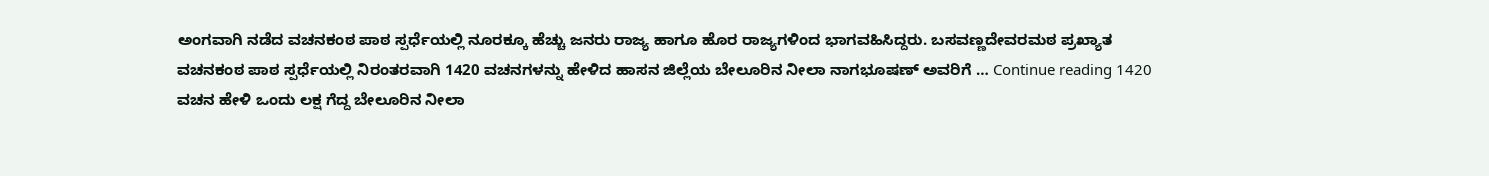ಅಂಗವಾಗಿ ನಡೆದ ವಚನಕಂಠ ಪಾಠ ಸ್ಪರ್ಧೆಯಲ್ಲಿ ನೂರಕ್ಕೂ ಹೆಚ್ಚು ಜನರು ರಾಜ್ಯ ಹಾಗೂ ಹೊರ ರಾಜ್ಯಗಳಿಂದ ಭಾಗವಹಿಸಿದ್ದರು. ಬಸವಣ್ಣದೇವರಮಠ ಪ್ರಖ್ಯಾತ ವಚನಕಂಠ ಪಾಠ ಸ್ಪರ್ಧೆಯಲ್ಲಿ ನಿರಂತರವಾಗಿ 1420 ವಚನಗಳನ್ನು ಹೇಳಿದ ಹಾಸನ ಜಿಲ್ಲೆಯ ಬೇಲೂರಿನ ನೀಲಾ ನಾಗಭೂಷಣ್ ಅವರಿಗೆ … Continue reading 1420 ವಚನ ಹೇಳಿ ಒಂದು ಲಕ್ಷ ಗೆದ್ದ ಬೇಲೂರಿನ ನೀಲಾ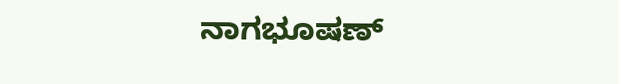ನಾಗಭೂಷಣ್